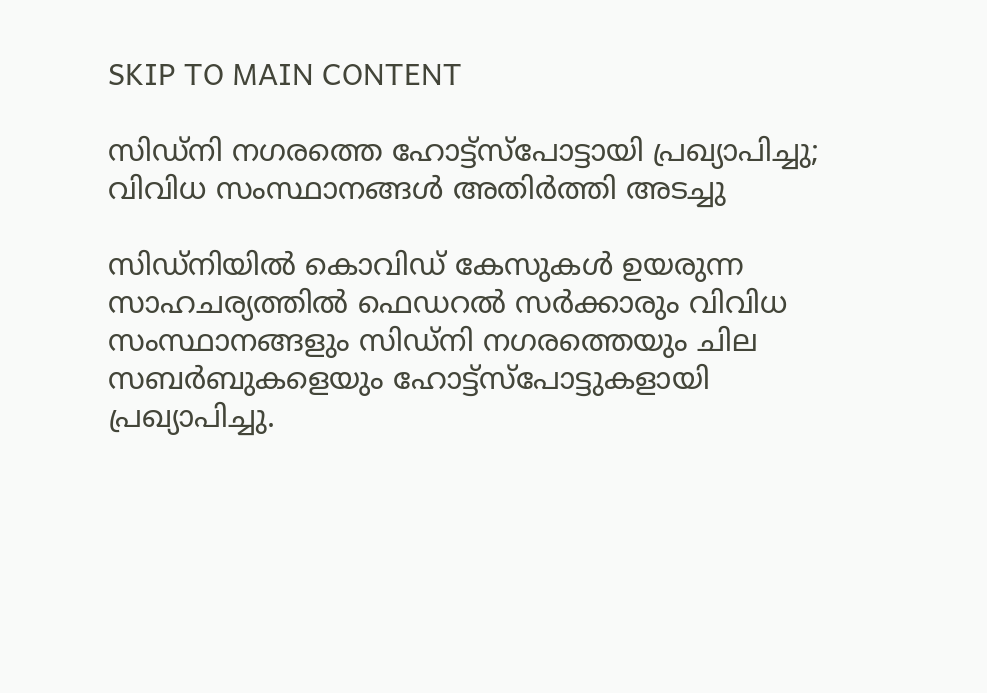SKIP TO MAIN CONTENT

സിഡ്‌നി നഗരത്തെ ഹോട്ട്‌സ്‌പോട്ടായി പ്രഖ്യാപിച്ചു; വിവിധ സംസ്ഥാനങ്ങള്‍ അതിര്‍ത്തി അടച്ചു

സിഡ്‌നിയില്‍ കൊവിഡ് കേസുകള്‍ ഉയരുന്ന സാഹചര്യത്തില്‍ ഫെഡറല്‍ സര്‍ക്കാരും വിവിധ സംസ്ഥാനങ്ങളും സിഡ്‌നി നഗരത്തെയും ചില സബര്‍ബുകളെയും ഹോട്ട്‌സ്‌പോട്ടുകളായി പ്രഖ്യാപിച്ചു.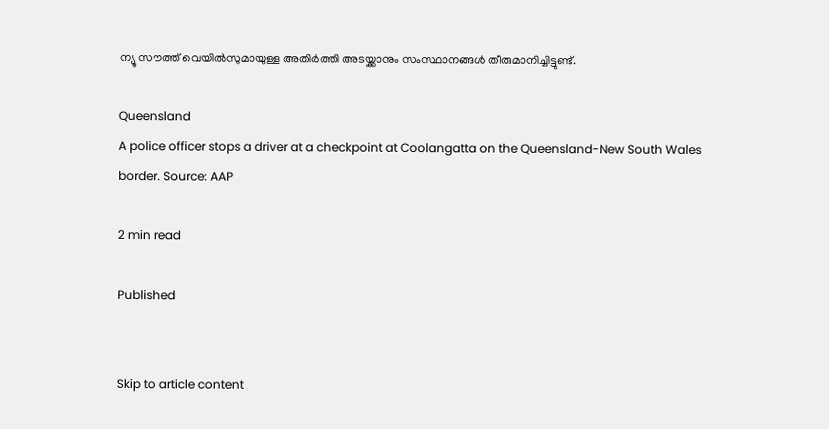ന്യൂ സൗത്ത് വെയില്‍സുമായുള്ള അതിര്‍ത്തി അടയ്ക്കാനും സംസ്ഥാനങ്ങള്‍ തീരുമാനിച്ചിട്ടുണ്ട്.

Queensland
A police officer stops a driver at a checkpoint at Coolangatta on the Queensland-New South Wales border. Source: AAP

2 min read

Published


Skip to article content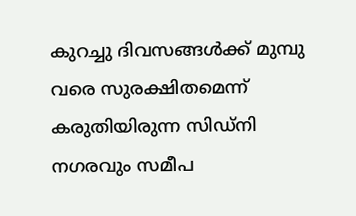കുറച്ചു ദിവസങ്ങള്‍ക്ക് മുമ്പു വരെ സുരക്ഷിതമെന്ന് കരുതിയിരുന്ന സിഡ്‌നി നഗരവും സമീപ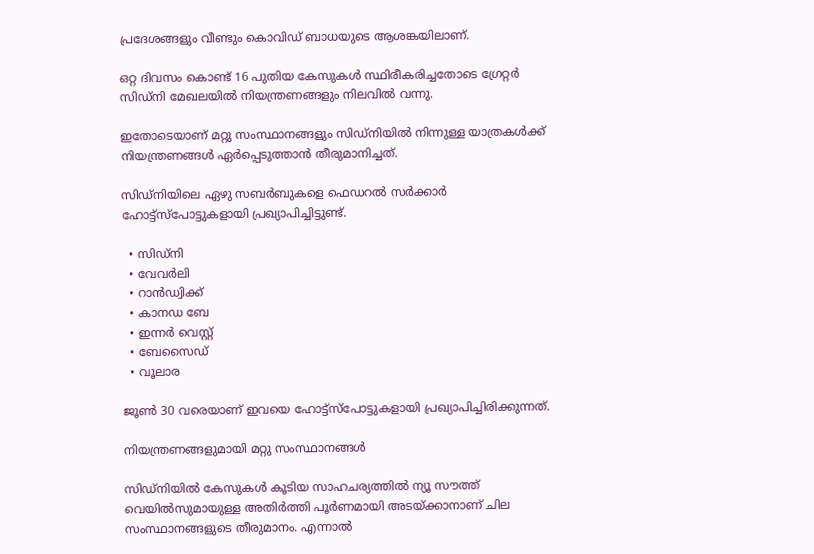പ്രദേശങ്ങളും വീണ്ടും കൊവിഡ് ബാധയുടെ ആശങ്കയിലാണ്.

ഒറ്റ ദിവസം കൊണ്ട് 16 പുതിയ കേസുകള്‍ സ്ഥിരീകരിച്ചതോടെ ഗ്രേറ്റര്‍ സിഡ്‌നി മേഖലയില്‍ നിയന്ത്രണങ്ങളും നിലവില്‍ വന്നു.

ഇതോടെയാണ് മറ്റു സംസ്ഥാനങ്ങളും സിഡ്‌നിയില്‍ നിന്നുള്ള യാത്രകള്‍ക്ക് നിയന്ത്രണങ്ങള്‍ ഏര്‍പ്പെടുത്താന്‍ തീരുമാനിച്ചത്.

സിഡ്‌നിയിലെ ഏഴു സബര്‍ബുകളെ ഫെഡറല്‍ സര്‍ക്കാര്‍ ഹോട്ട്‌സ്‌പോട്ടുകളായി പ്രഖ്യാപിച്ചിട്ടുണ്ട്.

  • സിഡ്‌നി
  • വേവര്‍ലി
  • റാന്‍ഡ്വിക്ക്
  • കാനഡ ബേ
  • ഇന്നര്‍ വെസ്റ്റ്
  • ബേസൈഡ്
  • വൂലാര

ജൂണ്‍ 30 വരെയാണ് ഇവയെ ഹോട്ട്‌സ്‌പോട്ടുകളായി പ്രഖ്യാപിച്ചിരിക്കുന്നത്.

നിയന്ത്രണങ്ങളുമായി മറ്റു സംസ്ഥാനങ്ങള്‍

സിഡ്‌നിയില്‍ കേസുകള്‍ കൂടിയ സാഹചര്യത്തില്‍ ന്യൂ സൗത്ത് വെയില്‍സുമായുള്ള അതിര്‍ത്തി പൂര്‍ണമായി അടയ്ക്കാനാണ് ചില സംസ്ഥാനങ്ങളുടെ തീരുമാനം. എന്നാല്‍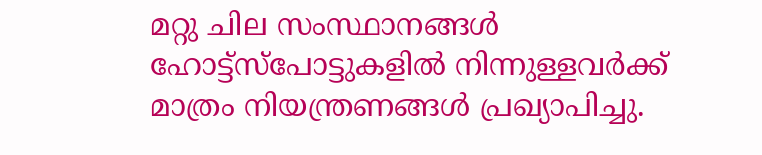മറ്റു ചില സംസ്ഥാനങ്ങള്‍ ഹോട്ട്‌സ്‌പോട്ടുകളില്‍ നിന്നുള്ളവര്‍ക്ക് മാത്രം നിയന്ത്രണങ്ങള്‍ പ്രഖ്യാപിച്ചു.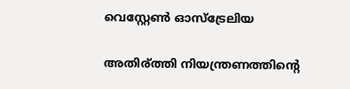വെസ്റ്റേണ്‍ ഓസ്‌ട്രേലിയ

അതിര്ത്തി നിയന്ത്രണത്തിന്റെ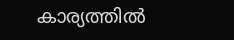കാര്യത്തില്‍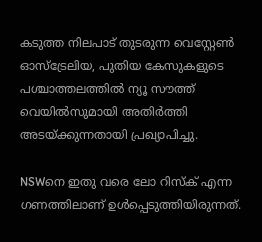കടുത്ത നിലപാട് തുടരുന്ന വെസ്റ്റേണ്‍ ഓസ്‌ട്രേലിയ, പുതിയ കേസുകളുടെ പശ്ചാത്തലത്തില്‍ ന്യൂ സൗത്ത് വെയില്‍സുമായി അതിര്‍ത്തി അടയ്ക്കുന്നതായി പ്രഖ്യാപിച്ചു.

NSWനെ ഇതു വരെ ലോ റിസ്‌ക് എന്ന ഗണത്തിലാണ് ഉള്‍പ്പെടുത്തിയിരുന്നത്.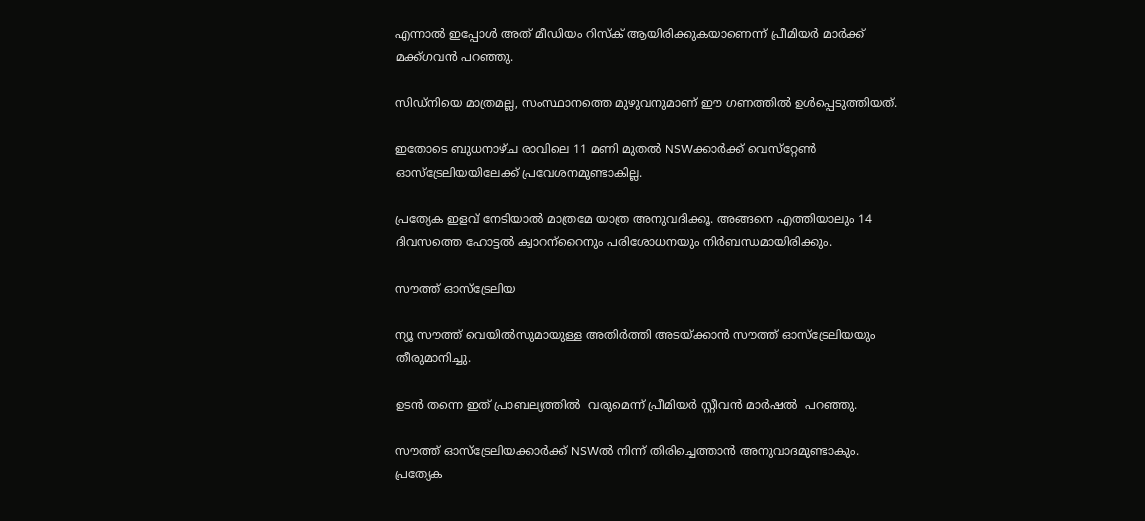എന്നാല്‍ ഇപ്പോള്‍ അത് മീഡിയം റിസ്‌ക് ആയിരിക്കുകയാണെന്ന് പ്രീമിയര്‍ മാര്‍ക്ക് മക്ക്ഗവന്‍ പറഞ്ഞു.

സിഡ്‌നിയെ മാത്രമല്ല, സംസ്ഥാനത്തെ മുഴുവനുമാണ് ഈ ഗണത്തില്‍ ഉള്‍പ്പെടുത്തിയത്.

ഇതോടെ ബുധനാഴ്ച രാവിലെ 11 മണി മുതല്‍ NSWക്കാര്‍ക്ക് വെസ്‌റ്റേണ്‍ ഓസ്‌ട്രേലിയയിലേക്ക് പ്രവേശനമുണ്ടാകില്ല.

പ്രത്യേക ഇളവ് നേടിയാല്‍ മാത്രമേ യാത്ര അനുവദിക്കൂ. അങ്ങനെ എത്തിയാലും 14 ദിവസത്തെ ഹോട്ടല്‍ ക്വാറന്‌റൈനും പരിശോധനയും നിര്‍ബന്ധമായിരിക്കും.

സൗത്ത് ഓസ്‌ട്രേലിയ

ന്യൂ സൗത്ത് വെയില്‍സുമായുള്ള അതിര്‍ത്തി അടയ്ക്കാന്‍ സൗത്ത് ഓസ്‌ട്രേലിയയും തീരുമാനിച്ചു.

ഉടന്‍ തന്നെ ഇത് പ്രാബല്യത്തില്‍  വരുമെന്ന് പ്രീമിയര്‍ സ്റ്റീവന്‍ മാര്‍ഷല്‍  പറഞ്ഞു.

സൗത്ത് ഓസ്‌ട്രേലിയക്കാര്‍ക്ക് NSWല്‍ നിന്ന് തിരിച്ചെത്താന്‍ അനുവാദമുണ്ടാകും. പ്രത്യേക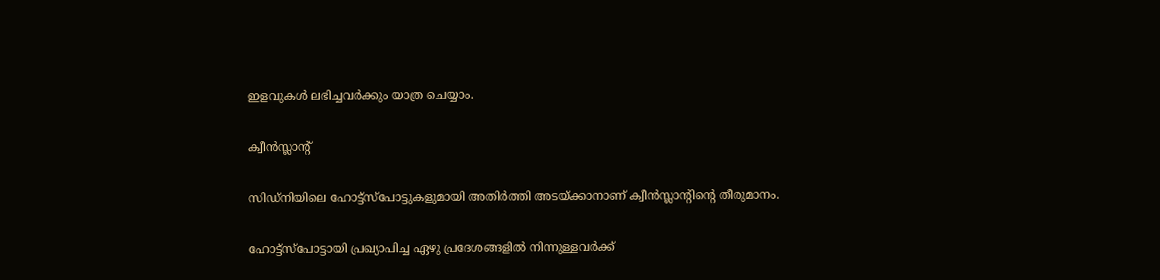ഇളവുകള്‍ ലഭിച്ചവര്‍ക്കും യാത്ര ചെയ്യാം.

ക്വീന്‍സ്ലാന്റ്

സിഡ്‌നിയിലെ ഹോട്ട്‌സ്‌പോട്ടുകളുമായി അതിര്‍ത്തി അടയ്ക്കാനാണ് ക്വീന്‍സ്ലാന്റിന്റെ തീരുമാനം.

ഹോട്ട്‌സ്‌പോട്ടായി പ്രഖ്യാപിച്ച ഏഴു പ്രദേശങ്ങളില്‍ നിന്നുള്ളവര്‍ക്ക്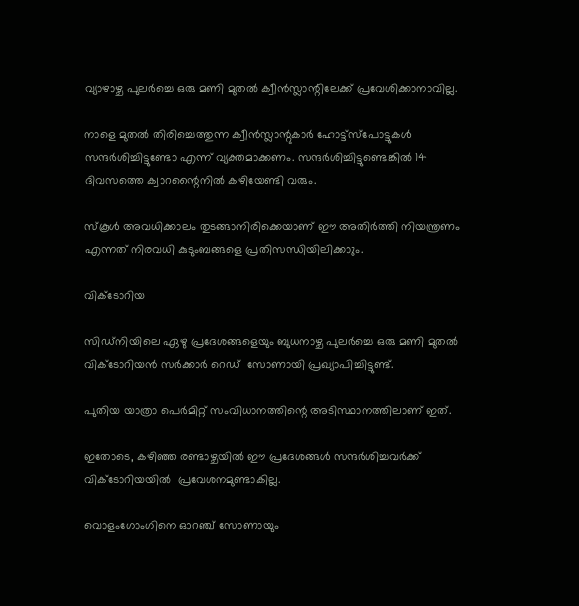വ്യാഴാഴ്ച പുലര്‍ച്ചെ ഒരു മണി മുതല്‍ ക്വീന്‍സ്ലാന്റിലേക്ക് പ്രവേശിക്കാനാവില്ല.

നാളെ മുതല്‍ തിരിച്ചെത്തുന്ന ക്വീന്‍സ്ലാന്റുകാര്‍ ഹോട്ട്‌സ്‌പോട്ടുകള്‍ സന്ദര്‍ശിച്ചിട്ടുണ്ടോ എന്ന് വ്യക്തമാക്കണം. സന്ദര്‍ശിച്ചിട്ടുണ്ടെങ്കില്‍ 14 ദിവസത്തെ ക്വാറന്റൈനില്‍ കഴിയേണ്ടി വരും.

സ്‌കൂള്‍ അവധിക്കാലം തുടങ്ങാനിരിക്കെയാണ് ഈ അതിര്‍ത്തി നിയന്ത്രണം എന്നത് നിരവധി കുടുംബങ്ങളെ പ്രതിസന്ധിയിലിക്കാും.

വിക്ടോറിയ

സിഡ്‌നിയിലെ ഏഴു പ്രദേശങ്ങളെയും ബുധനാഴ്ച പുലര്‍ച്ചെ ഒരു മണി മുതല്‍ വിക്ടോറിയന്‍ സര്‍ക്കാര്‍ റെഡ്  സോണായി പ്രഖ്യാപിച്ചിട്ടുണ്ട്.

പുതിയ യാത്രാ പെര്‍മിറ്റ് സംവിധാനത്തിന്റെ അടിസ്ഥാനത്തിലാണ് ഇത്.

ഇതോടെ, കഴിഞ്ഞ രണ്ടാഴ്ചയില്‍ ഈ പ്രദേശങ്ങള്‍ സന്ദര്‍ശിച്ചവര്‍ക്ക് വിക്ടോറിയയില്‍  പ്രവേശനമുണ്ടാകില്ല.

വൊളംഗോംഗിനെ ഓറഞ്ച് സോണായും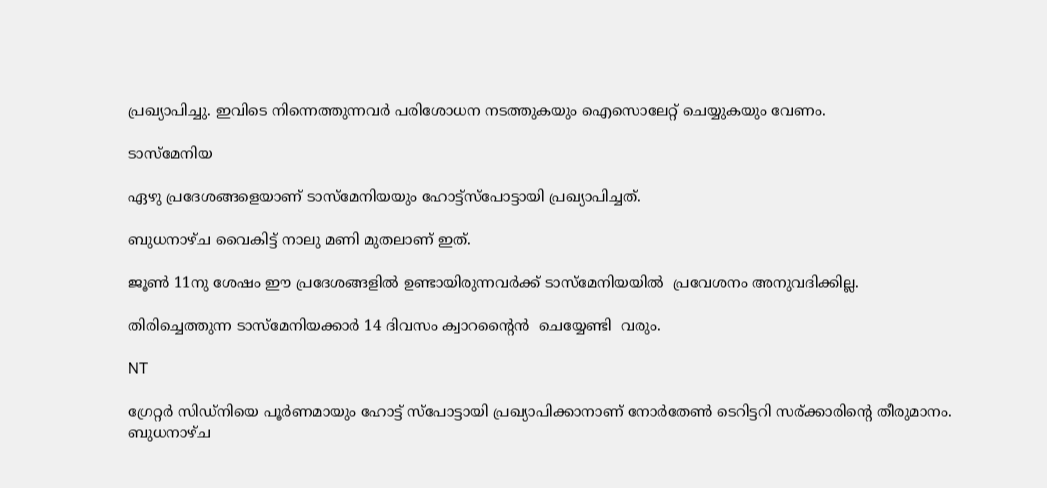പ്രഖ്യാപിച്ചു. ഇവിടെ നിന്നെത്തുന്നവര്‍ പരിശോധന നടത്തുകയും ഐസൊലേറ്റ് ചെയ്യുകയും വേണം.

ടാസ്‌മേനിയ

ഏഴു പ്രദേശങ്ങളെയാണ് ടാസ്‌മേനിയയും ഹോട്ട്‌സ്‌പോട്ടായി പ്രഖ്യാപിച്ചത്.

ബുധനാഴ്ച വൈകിട്ട് നാലു മണി മുതലാണ് ഇത്.

ജൂണ്‍ 11നു ശേഷം ഈ പ്രദേശങ്ങളില്‍ ഉണ്ടായിരുന്നവര്‍ക്ക് ടാസ്‌മേനിയയില്‍  പ്രവേശനം അനുവദിക്കില്ല.

തിരിച്ചെത്തുന്ന ടാസ്‌മേനിയക്കാര്‍ 14 ദിവസം ക്വാറന്റൈന്‍  ചെയ്യേണ്ടി  വരും.

NT

ഗ്രേറ്റര്‍ സിഡ്‌നിയെ പൂര്‍ണമായും ഹോട്ട് സ്‌പോട്ടായി പ്രഖ്യാപിക്കാനാണ് നോര്‍തേണ്‍ ടെറിട്ടറി സര്ക്കാരിന്റെ തീരുമാനം. ബുധനാഴ്ച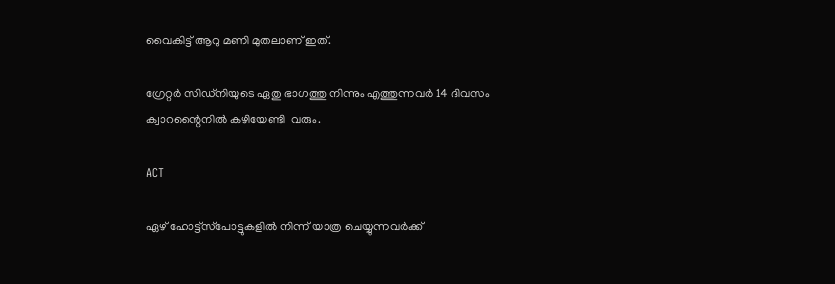വൈകിട്ട് ആറു മണി മുതലാണ് ഇത്.

ഗ്രേറ്റര്‍ സിഡ്‌നിയുടെ ഏതു ഭാഗത്തു നിന്നും എത്തുന്നവര്‍ 14 ദിവസം ക്വാറന്റൈനില്‍ കഴിയേണ്ടി  വരും.

ACT

ഏഴ് ഹോട്ട്‌സ്‌പോട്ടുകളില്‍ നിന്ന് യാത്ര ചെയ്യുന്നവര്‍ക്ക്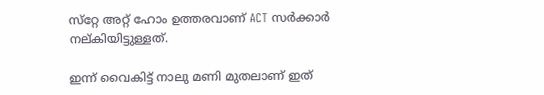സ്‌റ്റേ അറ്റ് ഹോം ഉത്തരവാണ് ACT സര്‍ക്കാര്‍ നല്കിയിട്ടുള്ളത്.

ഇന്ന് വൈകിട്ട് നാലു മണി മുതലാണ് ഇത്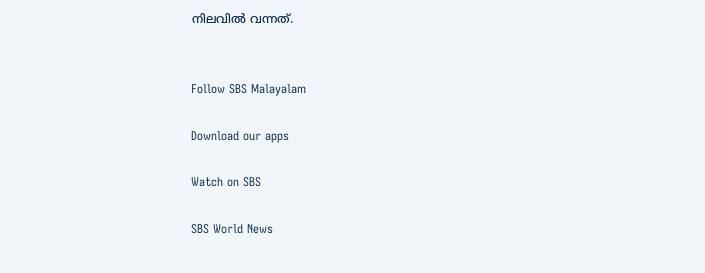നിലവില്‍ വന്നത്.


Follow SBS Malayalam

Download our apps

Watch on SBS

SBS World News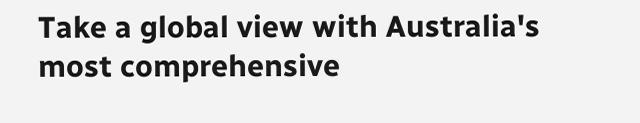Take a global view with Australia's most comprehensive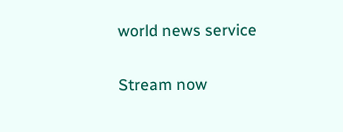world news service

Stream now